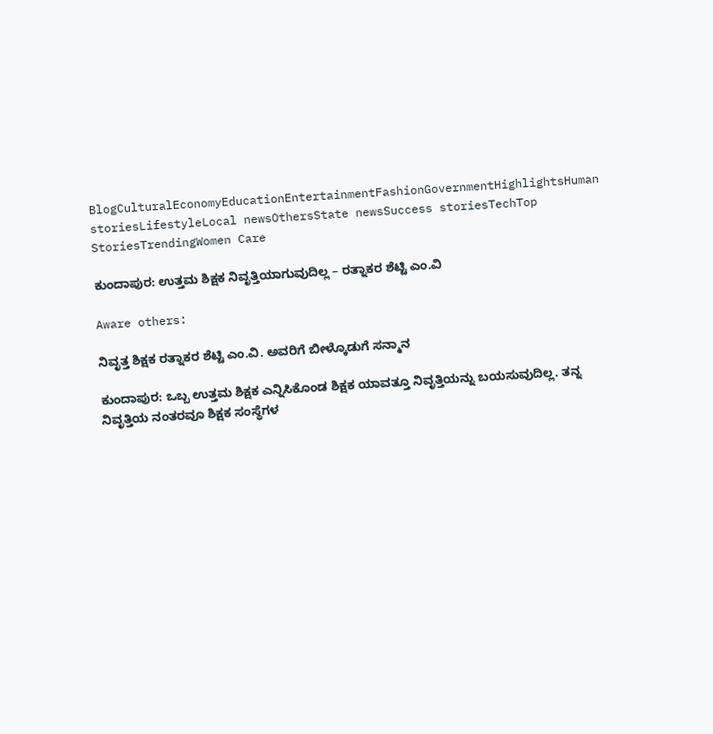BlogCulturalEconomyEducationEntertainmentFashionGovernmentHighlightsHuman storiesLifestyleLocal newsOthersState newsSuccess storiesTechTop StoriesTrendingWomen Care

ಕುಂದಾಪುರ: ಉತ್ತಮ ಶಿಕ್ಷಕ ನಿವೃತ್ತಿಯಾಗುವುದಿಲ್ಲ – ರತ್ನಾಕರ ಶೆಟ್ಟಿ ಎಂ.ವಿ

Aware others:

ನಿವೃತ್ತ ಶಿಕ್ಷಕ ರತ್ನಾಕರ ಶೆಟ್ಟಿ ಎಂ.ವಿ. ಅವರಿಗೆ ಬೀಳ್ಕೊಡುಗೆ ಸನ್ಮಾನ

ಕುಂದಾಪುರ: ಒಬ್ಬ ಉತ್ತಮ ಶಿಕ್ಷಕ ಎನ್ನಿಸಿಕೊಂಡ ಶಿಕ್ಷಕ ಯಾವತ್ತೂ ನಿವೃತ್ತಿಯನ್ನು ಬಯಸುವುದಿಲ್ಲ. ತನ್ನ ನಿವೃತ್ತಿಯ ನಂತರವೂ ಶಿಕ್ಷಕ ಸಂಸ್ಥೆಗಳ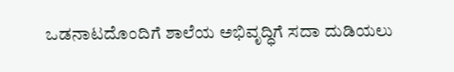ಒಡನಾಟದೊಂದಿಗೆ ಶಾಲೆಯ ಅಭಿವೃದ್ಧಿಗೆ ಸದಾ ದುಡಿಯಲು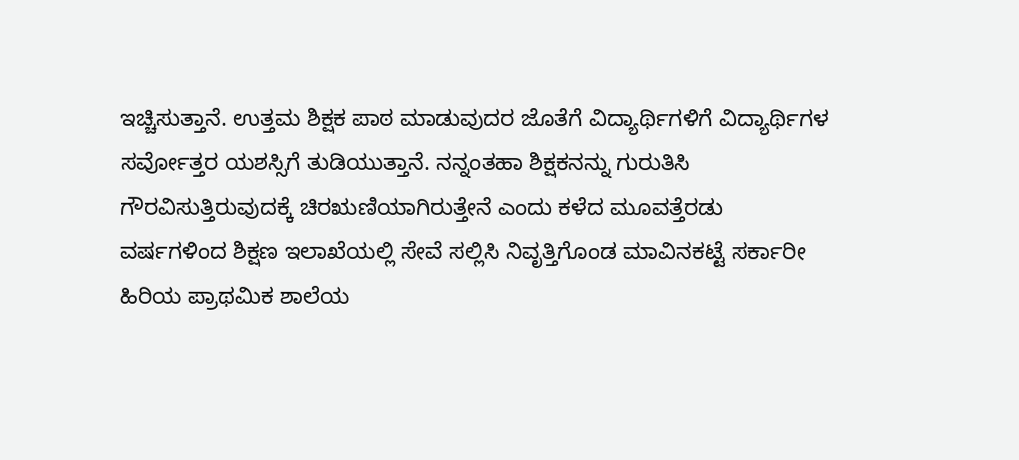ಇಚ್ಚಿಸುತ್ತಾನೆ. ಉತ್ತಮ ಶಿಕ್ಷಕ ಪಾಠ ಮಾಡುವುದರ ಜೊತೆಗೆ ವಿದ್ಯಾರ್ಥಿಗಳಿಗೆ ವಿದ್ಯಾರ್ಥಿಗಳ ಸರ್ವೋತ್ತರ ಯಶಸ್ಸಿಗೆ ತುಡಿಯುತ್ತಾನೆ. ನನ್ನಂತಹಾ ಶಿಕ್ಷಕನನ್ನು ಗುರುತಿಸಿ ಗೌರವಿಸುತ್ತಿರುವುದಕ್ಕೆ ಚಿರಋಣಿಯಾಗಿರುತ್ತೇನೆ ಎಂದು ಕಳೆದ ಮೂವತ್ತೆರಡು ವರ್ಷಗಳಿಂದ ಶಿಕ್ಷಣ ಇಲಾಖೆಯಲ್ಲಿ ಸೇವೆ ಸಲ್ಲಿಸಿ ನಿವೃತ್ತಿಗೊಂಡ ಮಾವಿನಕಟ್ಟೆ ಸರ್ಕಾರೀ ಹಿರಿಯ ಪ್ರಾಥಮಿಕ ಶಾಲೆಯ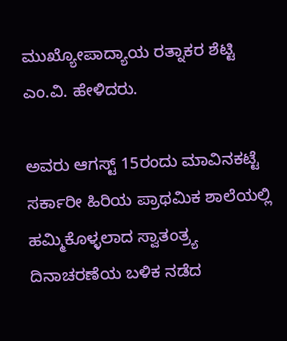ಮುಖ್ಯೋಪಾದ್ಯಾಯ ರತ್ನಾಕರ ಶೆಟ್ಟಿ ಎಂ.ವಿ. ಹೇಳಿದರು.

ಅವರು ಆಗಸ್ಟ್ 15ರಂದು ಮಾವಿನಕಟ್ಟೆ ಸರ್ಕಾರೀ ಹಿರಿಯ ಪ್ರಾಥಮಿಕ ಶಾಲೆಯಲ್ಲಿ ಹಮ್ಮಿಕೊಳ್ಳಲಾದ ಸ್ವಾತಂತ್ರ್ಯ ದಿನಾಚರಣೆಯ ಬಳಿಕ ನಡೆದ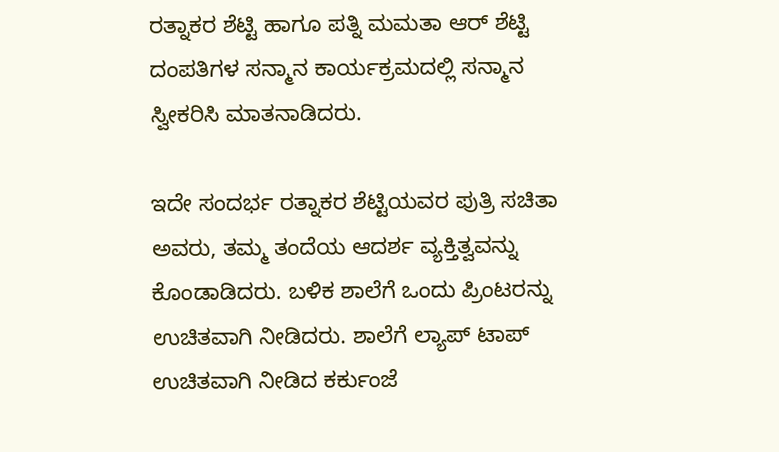ರತ್ನಾಕರ ಶೆಟ್ಟಿ ಹಾಗೂ ಪತ್ನಿ ಮಮತಾ ಆರ್ ಶೆಟ್ಟಿ ದಂಪತಿಗಳ ಸನ್ಮಾನ ಕಾರ್ಯಕ್ರಮದಲ್ಲಿ ಸನ್ಮಾನ ಸ್ವೀಕರಿಸಿ ಮಾತನಾಡಿದರು.

ಇದೇ ಸಂದರ್ಭ ರತ್ನಾಕರ ಶೆಟ್ಟಿಯವರ ಪುತ್ರಿ ಸಚಿತಾ ಅವರು, ತಮ್ಮ ತಂದೆಯ ಆದರ್ಶ ವ್ಯಕ್ತಿತ್ವವನ್ನು ಕೊಂಡಾಡಿದರು. ಬಳಿಕ ಶಾಲೆಗೆ ಒಂದು ಪ್ರಿಂಟರನ್ನು ಉಚಿತವಾಗಿ ನೀಡಿದರು. ಶಾಲೆಗೆ ಲ್ಯಾಪ್ ಟಾಪ್ ಉಚಿತವಾಗಿ ನೀಡಿದ ಕರ್ಕುಂಜೆ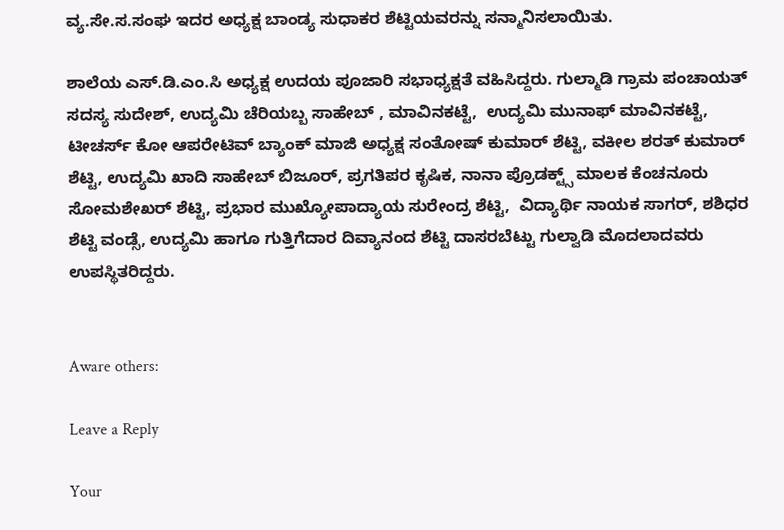ವ್ಯ.ಸೇ.ಸ.ಸಂಘ ಇದರ ಅಧ್ಯಕ್ಷ ಬಾಂಡ್ಯ ಸುಧಾಕರ ಶೆಟ್ಟಿಯವರನ್ನು ಸನ್ಮಾನಿಸಲಾಯಿತು.

ಶಾಲೆಯ ಎಸ್.ಡಿ.ಎಂ.ಸಿ ಅಧ್ಯಕ್ಷ ಉದಯ ಪೂಜಾರಿ ಸಭಾಧ್ಯಕ್ಷತೆ ವಹಿಸಿದ್ದರು. ಗುಲ್ಮಾಡಿ ಗ್ರಾಮ ಪಂಚಾಯತ್  ಸದಸ್ಯ ಸುದೇಶ್, ಉದ್ಯಮಿ ಚೆರಿಯಬ್ಬ ಸಾಹೇಬ್ , ಮಾವಿನಕಟ್ಟೆ,  ಉದ್ಯಮಿ ಮುನಾಫ್ ಮಾವಿನಕಟ್ಟೆ, ಟೀಚರ್ಸ್ ಕೋ ಆಪರೇಟಿವ್ ಬ್ಯಾಂಕ್ ಮಾಜಿ ಅಧ್ಯಕ್ಷ ಸಂತೋಷ್ ಕುಮಾರ್ ಶೆಟ್ಟಿ, ವಕೀಲ ಶರತ್ ಕುಮಾರ್ ಶೆಟ್ಟಿ, ಉದ್ಯಮಿ ಖಾದಿ ಸಾಹೇಬ್ ಬಿಜೂರ್, ಪ್ರಗತಿಪರ ಕೃಷಿಕ, ನಾನಾ ಪ್ರೊಡಕ್ಟ್ಸ್ ಮಾಲಕ ಕೆಂಚನೂರು ಸೋಮಶೇಖ‌ರ್ ಶೆಟ್ಟಿ, ಪ್ರಭಾರ ಮುಖ್ಯೋಪಾದ್ಯಾಯ ಸುರೇಂದ್ರ ಶೆಟ್ಟಿ,  ವಿದ್ಯಾರ್ಥಿ ನಾಯಕ ಸಾಗರ್, ಶಶಿಧರ ಶೆಟ್ಟಿ ವಂಡ್ಸೆ, ಉದ್ಯಮಿ ಹಾಗೂ ಗುತ್ತಿಗೆದಾರ ದಿವ್ಯಾನಂದ ಶೆಟ್ಟಿ ದಾಸರಬೆಟ್ಟು ಗುಲ್ವಾಡಿ ಮೊದಲಾದವರು ಉಪಸ್ಥಿತರಿದ್ದರು.


Aware others:

Leave a Reply

Your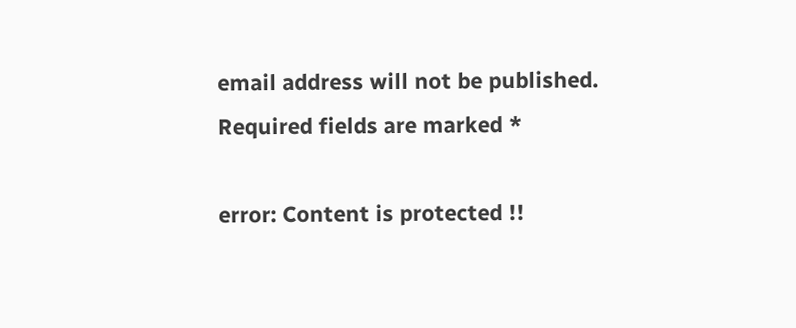email address will not be published. Required fields are marked *

error: Content is protected !!